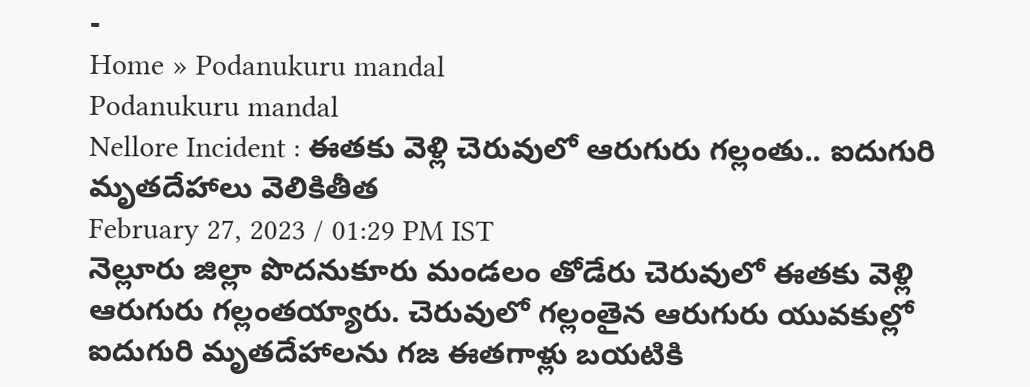-
Home » Podanukuru mandal
Podanukuru mandal
Nellore Incident : ఈతకు వెళ్లి చెరువులో ఆరుగురు గల్లంతు.. ఐదుగురి మృతదేహాలు వెలికితీత
February 27, 2023 / 01:29 PM IST
నెల్లూరు జిల్లా పొదనుకూరు మండలం తోడేరు చెరువులో ఈతకు వెళ్లి ఆరుగురు గల్లంతయ్యారు. చెరువులో గల్లంతైన ఆరుగురు యువకుల్లో ఐదుగురి మృతదేహాలను గజ ఈతగాళ్లు బయటికి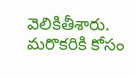వెలికితీశారు. మరొకరికి కోసం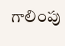గాలింపు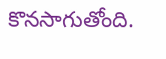కొనసాగుతోంది.